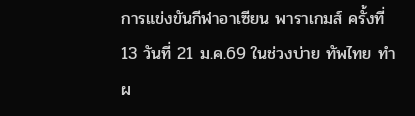การแข่งขันกีฬาอาเซียน พาราเกมส์ ครั้งที่ 13 วันที่ 21 ม.ค.69 ในช่วงบ่าย ทัพไทย ทำผ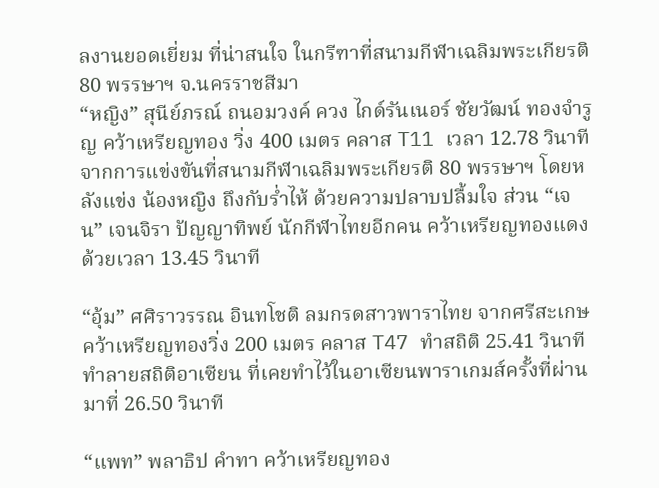ลงานยอดเยี่ยม ที่น่าสนใจ ในกรีฑาที่สนามกีฬาเฉลิมพระเกียรติ 80 พรรษาฯ จ.นครราชสีมา
“หญิง” สุนีย์ภรณ์ ถนอมวงค์ ควง ไกด์รันเนอร์ ชัยวัฒน์ ทองจำรูญ คว้าเหรียญทอง วิ่ง 400 เมตร คลาส T11 เวลา 12.78 วินาที จากการแข่งขันที่สนามกีฬาเฉลิมพระเกียรติ 80 พรรษาฯ โดยหลังแข่ง น้องหญิง ถึงกับร่ำไห้ ด้วยความปลาบปลื้มใจ ส่วน “เจน” เจนจิรา ปัญญาทิพย์ นักกีฬาไทยอีกคน คว้าเหรียญทองแดง ด้วยเวลา 13.45 วินาที

“อุ้ม” ศศิราวรรณ อินทโชติ ลมกรดสาวพาราไทย จากศรีสะเกษ คว้าเหรียญทองวิ่ง 200 เมตร คลาส T47 ทำสถิติ 25.41 วินาที ทำลายสถิติอาเซียน ที่เคยทำไว้ในอาเซียนพาราเกมส์ครั้งที่ผ่านมาที่ 26.50 วินาที

“แพท” พลาธิป คำทา คว้าเหรียญทอง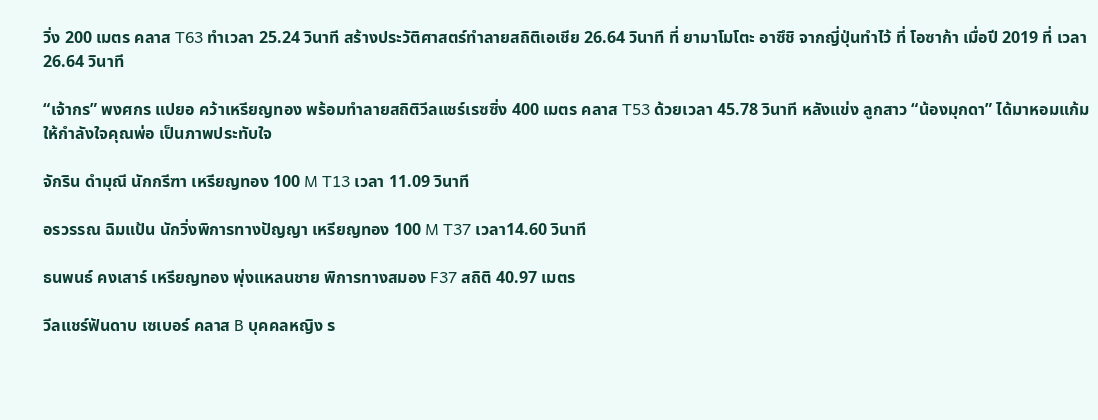วิ่ง 200 เมตร คลาส T63 ทำเวลา 25.24 วินาที สร้างประวัติศาสตร์ทำลายสถิติเอเชีย 26.64 วินาที ที่ ยามาโมโตะ อาซึชิ จากญี่ปุ่นทำไว้ ที่ โอซาก้า เมื่อปี 2019 ที่ เวลา 26.64 วินาที

“เจ้ากร” พงศกร แปยอ คว้าเหรียญทอง พร้อมทำลายสถิติวีลแชร์เรซซิ่ง 400 เมตร คลาส T53 ด้วยเวลา 45.78 วินาที หลังแข่ง ลูกสาว “น้องมุกดา” ได้มาหอมแก้มให้กำลังใจคุณพ่อ เป็นภาพประทับใจ

จักริน ดำมุณี นักกรีฑา เหรียญทอง 100 M T13 เวลา 11.09 วินาที

อรวรรณ ฉิมแป้น นักวิ่งพิการทางปัญญา เหรียญทอง 100 M T37 เวลา14.60 วินาที

ธนพนธ์ คงเสาร์ เหรียญทอง พุ่งแหลนชาย พิการทางสมอง F37 สถิติ 40.97 เมตร

วีลแชร์ฟันดาบ เซเบอร์ คลาส B บุคคลหญิง ร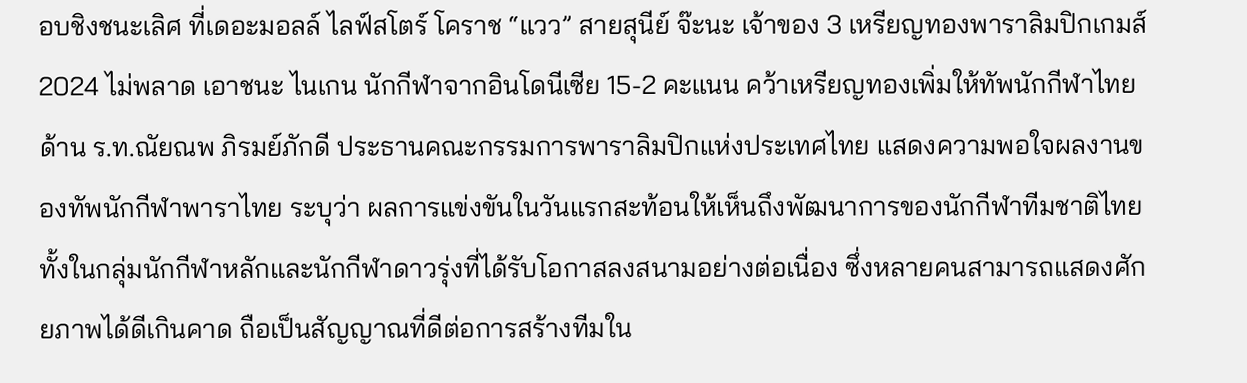อบชิงชนะเลิศ ที่เดอะมอลล์ ไลฟ์สโตร์ โคราช “แวว” สายสุนีย์ จ๊ะนะ เจ้าของ 3 เหรียญทองพาราลิมปิกเกมส์ 2024 ไม่พลาด เอาชนะ ไนเกน นักกีฬาจากอินโดนีเซีย 15-2 คะแนน คว้าเหรียญทองเพิ่มให้ทัพนักกีฬาไทย
ด้าน ร.ท.ณัยณพ ภิรมย์ภักดี ประธานคณะกรรมการพาราลิมปิกแห่งประเทศไทย แสดงความพอใจผลงานของทัพนักกีฬาพาราไทย ระบุว่า ผลการแข่งขันในวันแรกสะท้อนให้เห็นถึงพัฒนาการของนักกีฬาทีมชาติไทย ทั้งในกลุ่มนักกีฬาหลักและนักกีฬาดาวรุ่งที่ได้รับโอกาสลงสนามอย่างต่อเนื่อง ซึ่งหลายคนสามารถแสดงศักยภาพได้ดีเกินคาด ถือเป็นสัญญาณที่ดีต่อการสร้างทีมใน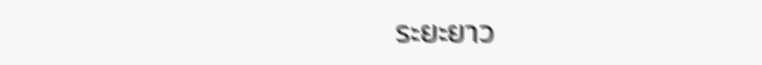ระยะยาว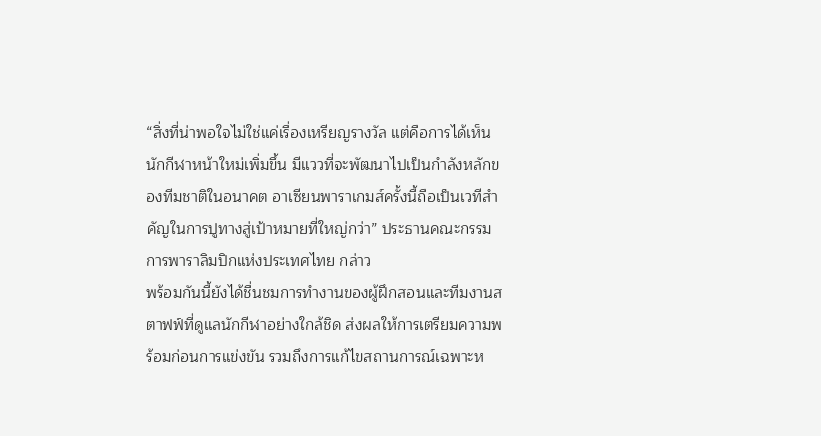“สิ่งที่น่าพอใจไม่ใช่แค่เรื่องเหรียญรางวัล แต่คือการได้เห็นนักกีฬาหน้าใหม่เพิ่มขึ้น มีแววที่จะพัฒนาไปเป็นกำลังหลักของทีมชาติในอนาคต อาเซียนพาราเกมส์ครั้งนี้ถือเป็นเวทีสำคัญในการปูทางสู่เป้าหมายที่ใหญ่กว่า” ประธานคณะกรรมการพาราลิมปิกแห่งประเทศไทย กล่าว
พร้อมกันนี้ยังได้ชื่นชมการทำงานของผู้ฝึกสอนและทีมงานสตาฟฟ์ที่ดูแลนักกีฬาอย่างใกล้ชิด ส่งผลให้การเตรียมความพร้อมก่อนการแข่งขัน รวมถึงการแก้ไขสถานการณ์เฉพาะห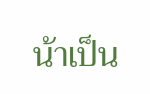น้าเป็น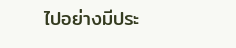ไปอย่างมีประ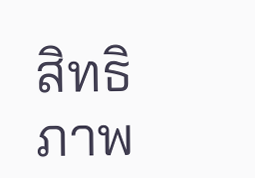สิทธิภาพ